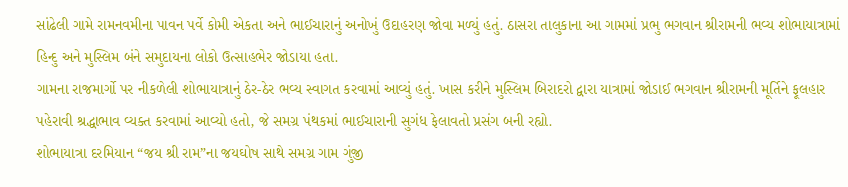સાંઢેલી ગામે રામનવમીના પાવન પર્વે કોમી એકતા અને ભાઈચારાનું અનોખું ઉદાહરણ જોવા મળ્યું હતું. ઠાસરા તાલુકાના આ ગામમાં પ્રભુ ભગવાન શ્રીરામની ભવ્ય શોભાયાત્રામાં હિન્દુ અને મુસ્લિમ બંને સમુદાયના લોકો ઉત્સાહભેર જોડાયા હતા.
ગામના રાજમાર્ગો પર નીકળેલી શોભાયાત્રાનું ઠેર-ઠેર ભવ્ય સ્વાગત કરવામાં આવ્યું હતું. ખાસ કરીને મુસ્લિમ બિરાદરો દ્વારા યાત્રામાં જોડાઈ ભગવાન શ્રીરામની મૂર્તિને ફૂલહાર પહેરાવી શ્રદ્ધાભાવ વ્યક્ત કરવામાં આવ્યો હતો, જે સમગ્ર પંથકમાં ભાઈચારાની સુગંધ ફેલાવતો પ્રસંગ બની રહ્યો.
શોભાયાત્રા દરમિયાન “જય શ્રી રામ”ના જયઘોષ સાથે સમગ્ર ગામ ગુંજી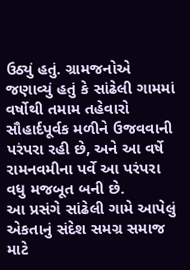ઉઠ્યું હતું. ગ્રામજનોએ જણાવ્યું હતું કે સાંઢેલી ગામમાં વર્ષોથી તમામ તહેવારો સૌહાર્દપૂર્વક મળીને ઉજવવાની પરંપરા રહી છે, અને આ વર્ષે રામનવમીના પર્વે આ પરંપરા વધુ મજબૂત બની છે.
આ પ્રસંગે સાંઢેલી ગામે આપેલું એકતાનું સંદેશ સમગ્ર સમાજ માટે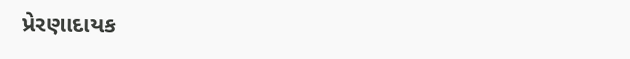પ્રેરણાદાયક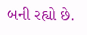બની રહ્યો છે.